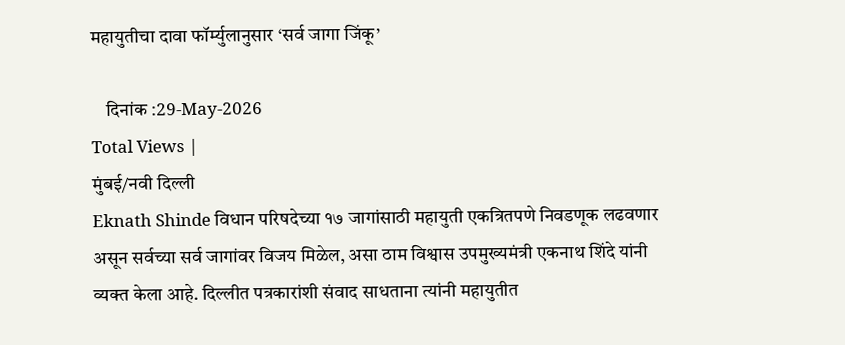महायुतीचा दावा फॉर्म्युलानुसार ‘सर्व जागा जिंकू’

    दिनांक :29-May-2026
Total Views |
मुंबई/नवी दिल्ली
Eknath Shinde विधान परिषदेच्या १७ जागांसाठी महायुती एकत्रितपणे निवडणूक लढवणार असून सर्वच्या सर्व जागांवर विजय मिळेल, असा ठाम विश्वास उपमुख्यमंत्री एकनाथ शिंदे यांनी व्यक्त केला आहे. दिल्लीत पत्रकारांशी संवाद साधताना त्यांनी महायुतीत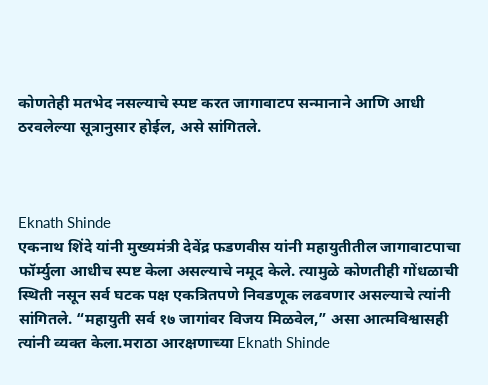कोणतेही मतभेद नसल्याचे स्पष्ट करत जागावाटप सन्मानाने आणि आधी ठरवलेल्या सूत्रानुसार होईल, असे सांगितले.



Eknath Shinde
एकनाथ शिंदे यांनी मुख्यमंत्री देवेंद्र फडणवीस यांनी महायुतीतील जागावाटपाचा फॉर्म्युला आधीच स्पष्ट केला असल्याचे नमूद केले. त्यामुळे कोणतीही गोंधळाची स्थिती नसून सर्व घटक पक्ष एकत्रितपणे निवडणूक लढवणार असल्याचे त्यांनी सांगितले. “महायुती सर्व १७ जागांवर विजय मिळवेल,” असा आत्मविश्वासही त्यांनी व्यक्त केला.मराठा आरक्षणाच्या Eknath Shinde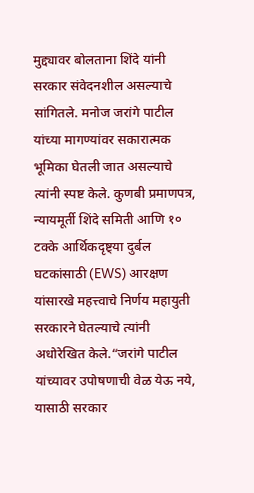मुद्द्यावर बोलताना शिंदे यांनी सरकार संवेदनशील असल्याचे सांगितले. मनोज जरांगे पाटील यांच्या मागण्यांवर सकारात्मक भूमिका घेतली जात असल्याचे त्यांनी स्पष्ट केले. कुणबी प्रमाणपत्र, न्यायमूर्ती शिंदे समिती आणि १० टक्के आर्थिकदृष्ट्या दुर्बल घटकांसाठी (EWS) आरक्षण यांसारखे महत्त्वाचे निर्णय महायुती सरकारने घेतल्याचे त्यांनी अधोरेखित केले.“जरांगे पाटील यांच्यावर उपोषणाची वेळ येऊ नये, यासाठी सरकार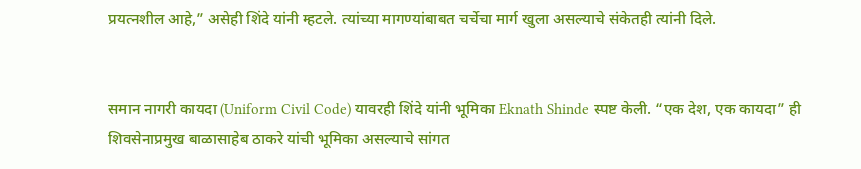प्रयत्नशील आहे,” असेही शिंदे यांनी म्हटले. त्यांच्या मागण्यांबाबत चर्चेचा मार्ग खुला असल्याचे संकेतही त्यांनी दिले.


समान नागरी कायदा (Uniform Civil Code) यावरही शिंदे यांनी भूमिका Eknath Shinde स्पष्ट केली. “एक देश, एक कायदा” ही शिवसेनाप्रमुख बाळासाहेब ठाकरे यांची भूमिका असल्याचे सांगत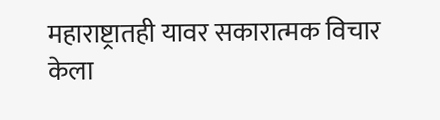महाराष्ट्रातही यावर सकारात्मक विचार केला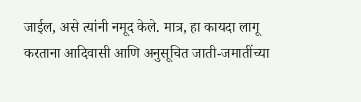जाईल, असे त्यांनी नमूद केले. मात्र, हा कायदा लागू करताना आदिवासी आणि अनुसूचित जाती-जमातींच्या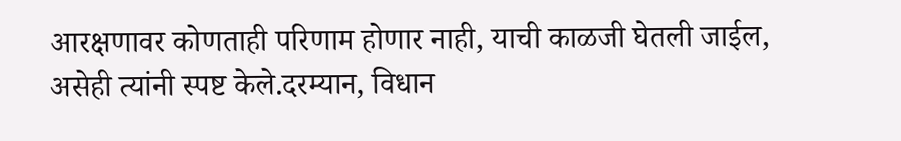आरक्षणावर कोणताही परिणाम होणार नाही, याची काळजी घेतली जाईल, असेही त्यांनी स्पष्ट केले.दरम्यान, विधान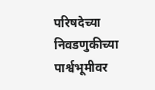परिषदेच्या निवडणुकीच्या पार्श्वभूमीवर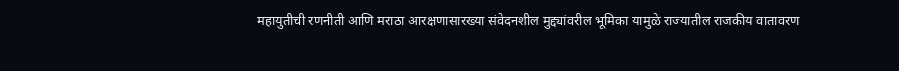महायुतीची रणनीती आणि मराठा आरक्षणासारख्या संवेदनशील मुद्द्यांवरील भूमिका यामुळे राज्यातील राजकीय वातावरण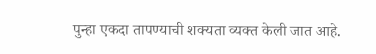पुन्हा एकदा तापण्याची शक्यता व्यक्त केली जात आहे.